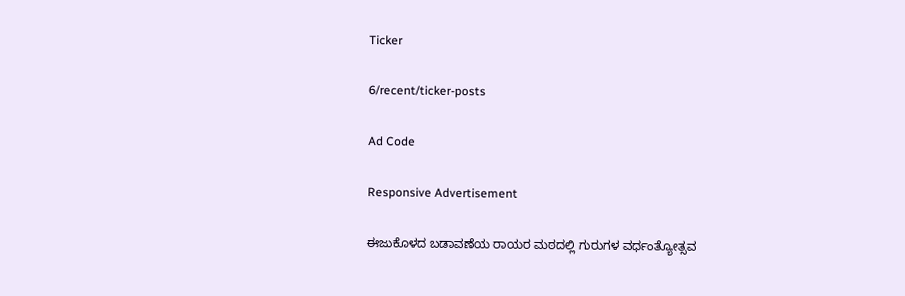Ticker

6/recent/ticker-posts

Ad Code

Responsive Advertisement

ಈಜುಕೊಳದ ಬಡಾವಣೆಯ ರಾಯರ ಮಠದಲ್ಲಿ ಗುರುಗಳ ವರ್ಧಂತ್ಯೋತ್ಸವ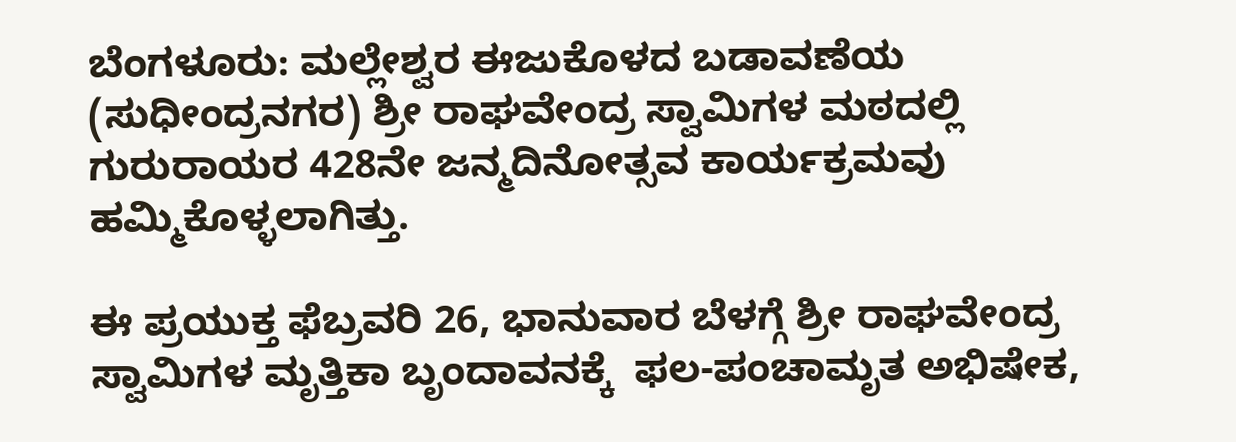ಬೆಂಗಳೂರು: ಮಲ್ಲೇಶ್ವರ ಈಜುಕೊಳದ ಬಡಾವಣೆಯ (ಸುಧೀಂದ್ರನಗರ) ಶ್ರೀ ರಾಘವೇಂದ್ರ ಸ್ವಾಮಿಗಳ ಮಠದಲ್ಲಿ ಗುರುರಾಯರ 428ನೇ ಜ‌ನ್ಮದಿನೋತ್ಸವ ಕಾರ್ಯಕ್ರಮವು ಹಮ್ಮಿಕೊಳ್ಳಲಾಗಿತ್ತು.

ಈ ಪ್ರಯುಕ್ತ ಫೆಬ್ರವರಿ 26, ಭಾನುವಾರ ಬೆಳಗ್ಗೆ ಶ್ರೀ ರಾಘವೇಂದ್ರ ಸ್ವಾಮಿಗಳ ಮೃತ್ತಿಕಾ ಬೃಂದಾವನಕ್ಕೆ  ಫಲ-ಪಂಚಾಮೃತ ಅಭಿಷೇಕ,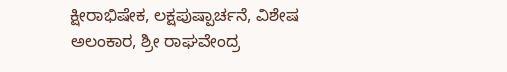ಕ್ಷೀರಾಭಿಷೇಕ, ಲಕ್ಷಪುಷ್ಪಾರ್ಚನೆ, ವಿಶೇಷ ಅಲಂಕಾರ, ಶ್ರೀ ರಾಘವೇಂದ್ರ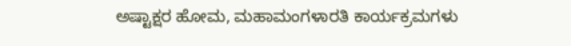ಅಷ್ಟಾಕ್ಷರ ಹೋಮ, ಮಹಾಮಂಗಳಾರತಿ ಕಾರ್ಯಕ್ರಮಗಳು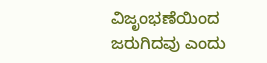ವಿಜೃಂಭಣೆಯಿಂದ ಜರುಗಿದವು‌ ಎಂದು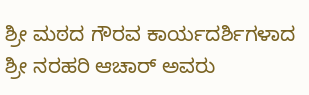ಶ್ರೀ ಮಠದ ಗೌರವ ಕಾರ್ಯದರ್ಶಿಗಳಾದ ಶ್ರೀ ನರಹರಿ ಆಚಾರ್ ಅವರು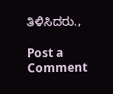ತಿಳಿಸಿದರು.,

Post a Comment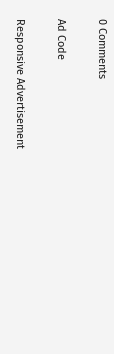0 Comments

Ad Code

Responsive Advertisement